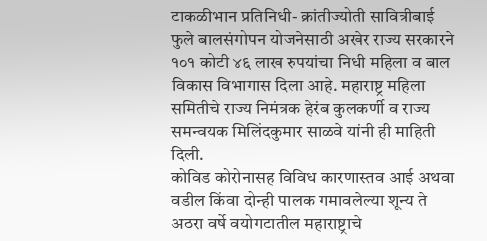टाकळीभान प्रतिनिधी- क्रांतीज्योती सावित्रीबाई फुले बालसंगोपन योजनेसाठी अखेर राज्य सरकारने १०१ कोटी ४६ लाख रुपयांचा निधी महिला व बाल विकास विभागास दिला आहे. महाराष्ट्र महिला समितीचे राज्य निमंत्रक हेरंब कुलकर्णी व राज्य समन्वयक मिलिंदकुमार साळवे यांनी ही माहिती दिली.
कोविड कोरोनासह विविध कारणास्तव आई अथवा वडील किंवा दोन्ही पालक गमावलेल्या शून्य ते अठरा वर्षे वयोगटातील महाराष्ट्राचे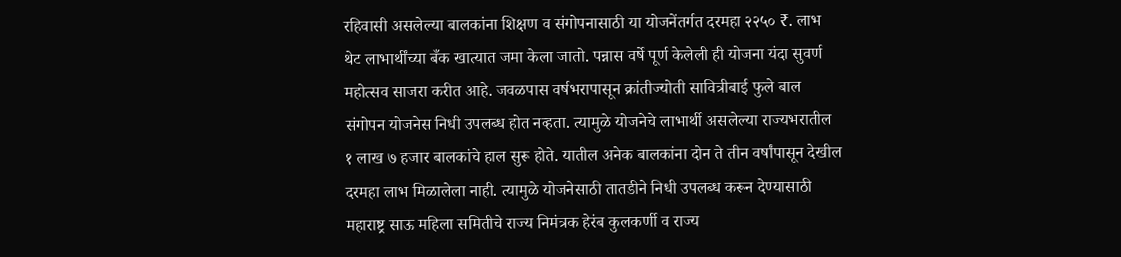रहिवासी असलेल्या बालकांना शिक्षण व संगोपनासाठी या योजनेंतर्गत दरमहा २२५० ₹. लाभ थेट लाभार्थींच्या बँक खात्यात जमा केला जातो. पन्नास वर्षे पूर्ण केलेली ही योजना यंदा सुवर्ण महोत्सव साजरा करीत आहे. जवळपास वर्षभरापासून क्रांतीज्योती सावित्रीबाई फुले बाल संगोपन योजनेस निधी उपलब्ध होत नव्हता. त्यामुळे योजनेचे लाभार्थी असलेल्या राज्यभरातील १ लाख ७ हजार बालकांचे हाल सुरू होते. यातील अनेक बालकांना दोन ते तीन वर्षांपासून देखील दरमहा लाभ मिळालेला नाही. त्यामुळे योजनेसाठी तातडीने निधी उपलब्ध करून देण्यासाठी महाराष्ट्र साऊ महिला समितीचे राज्य निमंत्रक हेरंब कुलकर्णी व राज्य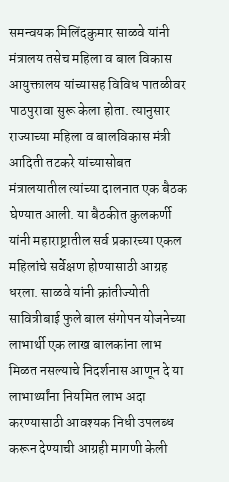समन्वयक मिलिंदकुमार साळवे यांनी मंत्रालय तसेच महिला व बाल विकास आयुक्तालय यांच्यासह विविध पातळीवर पाठपुरावा सुरू केला होता. त्यानुसार राज्याच्या महिला व बालविकास मंत्री आदिती तटकरे यांच्यासोबत मंत्रालयातील त्यांच्या दालनात एक बैठक घेण्यात आली. या बैठकीत कुलकर्णी यांनी महाराष्ट्रातील सर्व प्रकारच्या एकल महिलांचे सर्वेक्षण होण्यासाठी आग्रह धरला. साळवे यांनी क्रांतीज्योती सावित्रीबाई फुले बाल संगोपन योजनेच्या लाभार्थी एक लाख बालकांना लाभ मिळत नसल्याचे निदर्शनास आणून दे या लाभार्थ्यांना नियमित लाभ अदा करण्यासाठी आवश्यक निधी उपलब्ध करून देण्याची आग्रही मागणी केली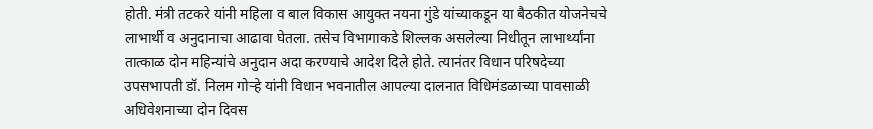होती. मंत्री तटकरे यांनी महिला व बाल विकास आयुक्त नयना गुंडे यांच्याकडून या बैठकीत योजनेचचे लाभार्थी व अनुदानाचा आढावा घेतला. तसेच विभागाकडे शिल्लक असलेल्या निधीतून लाभार्थ्यांना तात्काळ दोन महिन्यांचे अनुदान अदा करण्याचे आदेश दिले होते. त्यानंतर विधान परिषदेच्या उपसभापती डॉ. निलम गोऱ्हे यांनी विधान भवनातील आपल्या दालनात विधिमंडळाच्या पावसाळी अधिवेशनाच्या दोन दिवस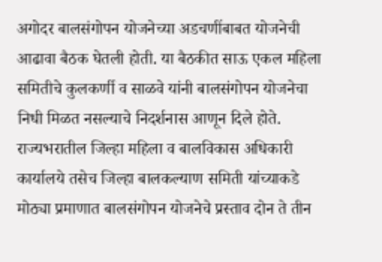अगोदर बालसंगोपन योजनेच्या अडचणींबाबत योजनेची आढावा बैठक घेतली होती. या बैठकीत साऊ एकल महिला समितीचे कुलकर्णी व साळवे यांनी बालसंगोपन योजनेचा निधी मिळत नसल्याचे निदर्शनास आणून दिले होते. राज्यभरातील जिल्हा महिला व बालविकास अधिकारी कार्यालये तसेच जिल्हा बालकल्याण समिती यांच्याकडे मोठ्या प्रमाणात बालसंगोपन योजनेचे प्रस्ताव दोन ते तीन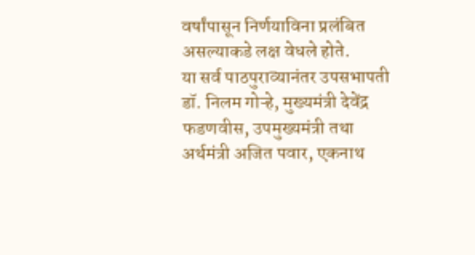वर्षांपासून निर्णयाविना प्रलंबित असल्याकडे लक्ष वेधले होते.
या सर्व पाठपुराव्यानंतर उपसभापती डॉ. निलम गोऱ्हे, मुख्यमंत्री देवेंद्र फडणवीस, उपमुख्यमंत्री तथा अर्थमंत्री अजित पवार, एकनाथ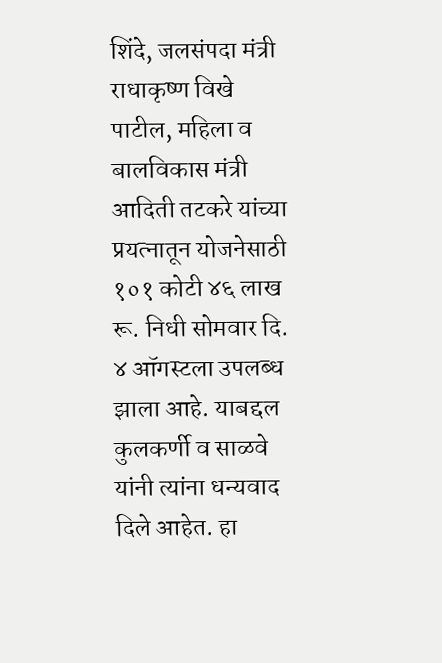शिंदे, जलसंपदा मंत्री राधाकृष्ण विखे पाटील, महिला व बालविकास मंत्री आदिती तटकरे यांच्या प्रयत्नातून योजनेसाठी १०१ कोटी ४६ लाख रू. निधी सोमवार दि. ४ ऑगस्टला उपलब्ध झाला आहे. याबद्दल कुलकर्णी व साळवे यांनी त्यांना धन्यवाद दिले आहेत. हा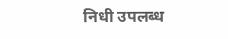निधी उपलब्ध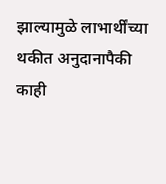झाल्यामुळे लाभार्थींच्या थकीत अनुदानापैकी काही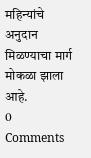महिन्यांचे अनुदान मिळण्याचा मार्ग मोकळा झाला आहे.
0 Comments